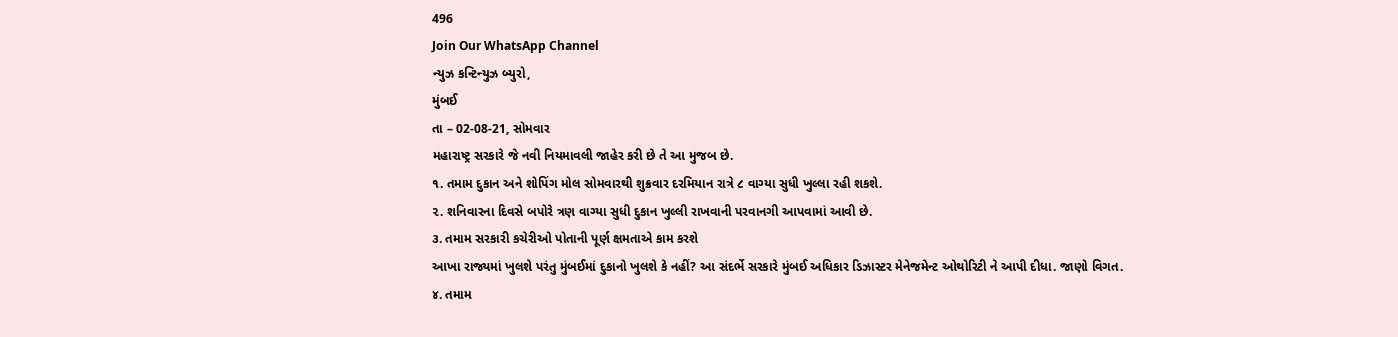496
Join Our WhatsApp Channel
ન્યુઝ કન્ટિન્યુઝ બ્યુરો,
મુંબઈ
તા – 02-08-21, સોમવાર
મહારાષ્ટ્ર સરકારે જે નવી નિયમાવલી જાહેર કરી છે તે આ મુજબ છે.
૧. તમામ દુકાન અને શોપિંગ મોલ સોમવારથી શુક્રવાર દરમિયાન રાત્રે ૮ વાગ્યા સુધી ખુલ્લા રહી શકશે.
૨. શનિવારના દિવસે બપોરે ત્રણ વાગ્યા સુધી દુકાન ખુલ્લી રાખવાની પરવાનગી આપવામાં આવી છે.
૩. તમામ સરકારી કચેરીઓ પોતાની પૂર્ણ ક્ષમતાએ કામ કરશે
આખા રાજ્યમાં ખુલશે પરંતુ મુંબઈમાં દુકાનો ખુલશે કે નહીં? આ સંદર્ભે સરકારે મુંબઈ અધિકાર ડિઝાસ્ટર મેનેજમેન્ટ ઓથોરિટી ને આપી દીધા. જાણો વિગત.
૪. તમામ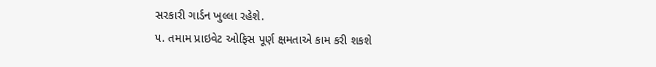સરકારી ગાર્ડન ખુલ્લા રહેશે.
૫. તમામ પ્રાઇવેટ ઓફિસ પૂર્ણ ક્ષમતાએ કામ કરી શકશે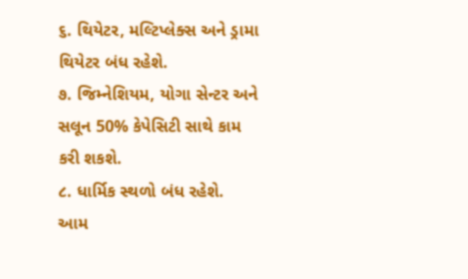૬. થિયેટર, મલ્ટિપ્લેક્સ અને ડ્રામા થિયેટર બંધ રહેશે.
૭. જિમ્નેશિયમ, યોગા સેન્ટર અને સલૂન 50% કેપેસિટી સાથે કામ કરી શકશે.
૮. ધાર્મિક સ્થળો બંધ રહેશે.
આમ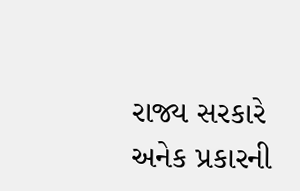રાજ્ય સરકારે અનેક પ્રકારની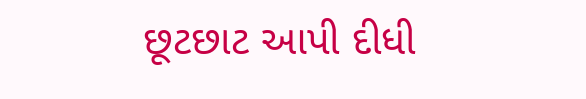છૂટછાટ આપી દીધી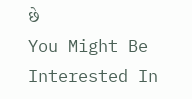છે
You Might Be Interested In